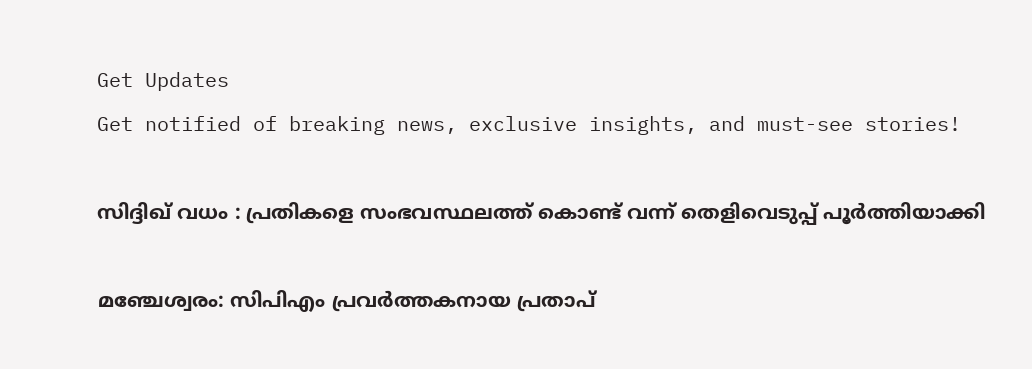Get Updates
Get notified of breaking news, exclusive insights, and must-see stories!

സിദ്ദിഖ് വധം : പ്രതികളെ സംഭവസ്ഥലത്ത് കൊണ്ട് വന്ന് തെളിവെടുപ്പ് പൂർത്തിയാക്കി

മഞ്ചേശ്വരം: സിപിഎം പ്രവര്‍ത്തകനായ പ്രതാപ്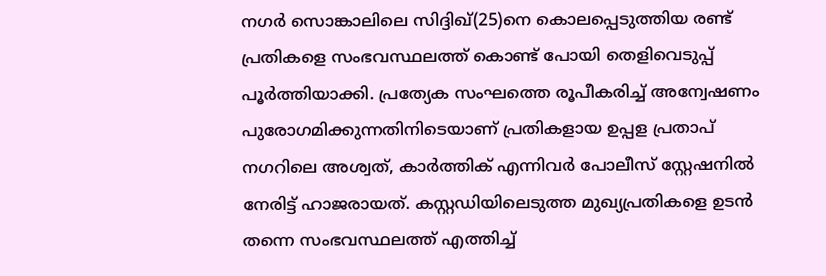നഗര്‍ സൊങ്കാലിലെ സിദ്ദിഖ്(25)നെ കൊലപ്പെടുത്തിയ രണ്ട് പ്രതികളെ സംഭവസ്ഥലത്ത് കൊണ്ട് പോയി തെളിവെടുപ്പ് പൂർത്തിയാക്കി. പ്രത്യേക സംഘത്തെ രൂപീകരിച്ച് അന്വേഷണം പുരോഗമിക്കുന്നതിനിടെയാണ് പ്രതികളായ ഉപ്പള പ്രതാപ് നഗറിലെ അശ്വത്, കാർത്തിക് എന്നിവർ പോലീസ് സ്റ്റേഷനിൽ നേരിട്ട് ഹാജരായത്. കസ്റ്റഡിയിലെടുത്ത മുഖ്യപ്രതികളെ ഉടൻ തന്നെ സംഭവസ്ഥലത്ത് എത്തിച്ച്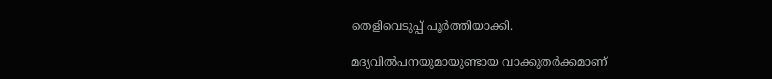തെളിവെടുപ്പ് പൂർത്തിയാക്കി.

മദ്യവിൽപനയുമായുണ്ടായ വാക്കുതർക്കമാണ്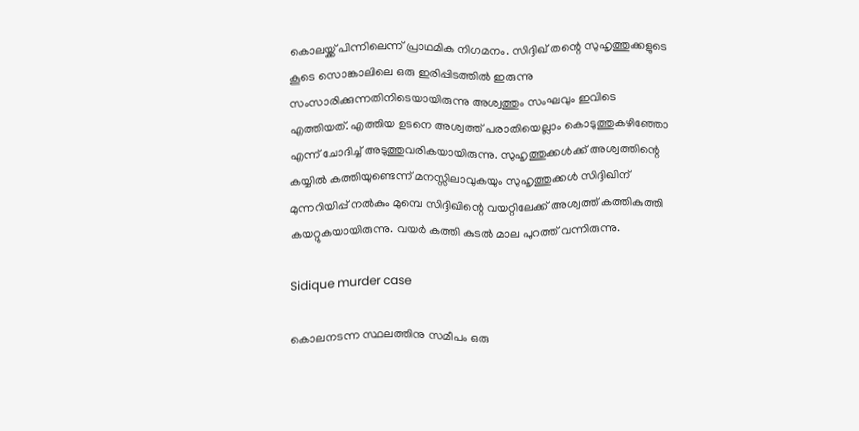കൊലയ്ക്ക് പിന്നിലെന്ന് പ്രാഥമിക നിഗമനം. സിദ്ദിഖ് തന്റെ സുഹൃത്തുക്കളുടെ കൂടെ സൊങ്കാലിലെ ഒരു ഇരിപ്പിടത്തിൽ ഇരുന്നു സംസാരിക്കുന്നതിനിടെയായിരുന്നു അശ്വത്തും സംഘവും ഇവിടെ എത്തിയത്. എത്തിയ ഉടനെ അശ്വത്ത് പരാതിയെല്ലാം കൊടുത്തുകഴിഞ്ഞോ എന്ന് ചോദിച്ച് അടുത്തുവരികയായിരുന്നു. സുഹൃത്തുക്കൾക്ക് അശ്വത്തിന്റെ കയ്യിൽ കത്തിയുണ്ടെന്ന് മനസ്സിലാവുകയും സുഹൃത്തുക്കൾ സിദ്ദിഖിന് മുന്നറിയിപ്പ് നൽകും മുമ്പെ സിദ്ദിഖിന്റെ വയറ്റിലേക്ക് അശ്വത്ത് കത്തികുത്തി കയറ്റുകയായിരുന്നു. വയർ കത്തി കുടൽ മാല പുറത്ത് വന്നിരുന്നു.

Sidique murder case

കൊലനടന്ന സ്ഥലത്തിനു സമീപം ഒരു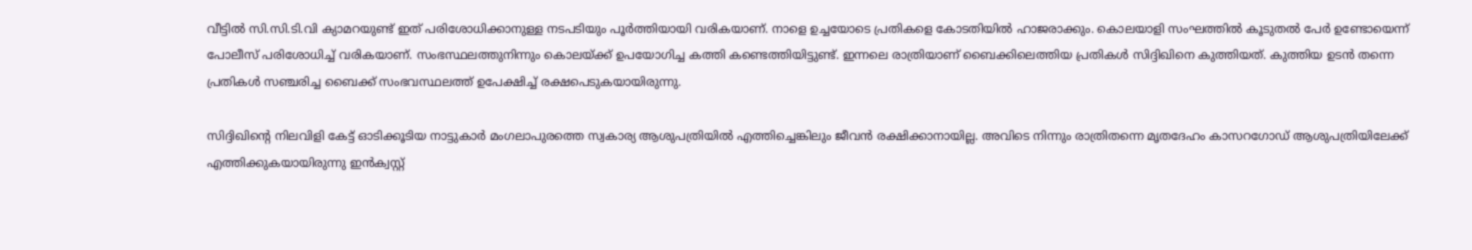വീട്ടിൽ സി.സി.ടി.വി ക്യാമറയുണ്ട് ഇത് പരിശോധിക്കാനുള്ള നടപടിയും പൂർത്തിയായി വരികയാണ്. നാളെ ഉച്ചയോടെ പ്രതികളെ കോടതിയിൽ ഹാജരാക്കും. കൊലയാളി സംഘത്തിൽ കൂടുതൽ പേർ ഉണ്ടോയെന്ന് പോലീസ് പരിശോധിച്ച് വരികയാണ്. സംഭസ്ഥലത്തുനിന്നും കൊലയ്ക്ക് ഉപയോഗിച്ച കത്തി കണ്ടെത്തിയിട്ടുണ്ട്. ഇന്നലെ രാത്രിയാണ് ബൈക്കിലെത്തിയ പ്രതികൾ സിദ്ദിഖിനെ കുത്തിയത്. കുത്തിയ ഉടൻ തന്നെ പ്രതികൾ സഞ്ചരിച്ച ബൈക്ക് സംഭവസ്ഥലത്ത് ഉപേക്ഷിച്ച് രക്ഷപെടുകയായിരുന്നു.

സിദ്ദിഖിന്റെ നിലവിളി കേട്ട് ഓടിക്കൂടിയ നാട്ടുകാർ മംഗലാപുരത്തെ സ്വകാര്യ ആശുപത്രിയിൽ എത്തിച്ചെങ്കിലും ജീവൻ രക്ഷിക്കാനായില്ല. അവിടെ നിന്നും രാത്രിതന്നെ മൃതദേഹം കാസറഗോഡ് ആശുപത്രിയിലേക്ക് എത്തിക്കുകയായിരുന്നു ഇൻക്വസ്റ്റ്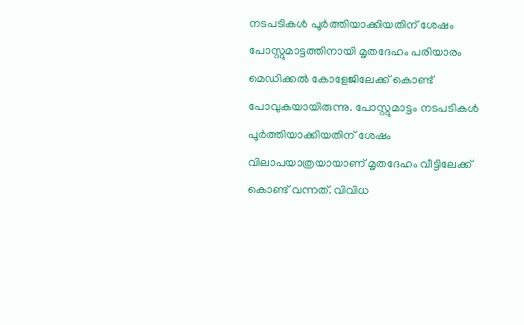നടപടികൾ പൂർത്തിയാക്കിയതിന് ശേഷം പോസ്റ്റുമാട്ടത്തിനായി മൃതദേഹം പരിയാരം മെഡിക്കൽ കോളേജിലേക്ക് കൊണ്ട് പോവുകയായിരുന്നു. പോസ്റ്റുമാട്ടം നടപടികൾ പൂർത്തിയാക്കിയതിന് ശേഷം വിലാപയാത്രയായാണ് മൃതദേഹം വീട്ടിലേക്ക് കൊണ്ട് വന്നത്. വിവിധ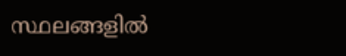സ്ഥലങ്ങളിൽ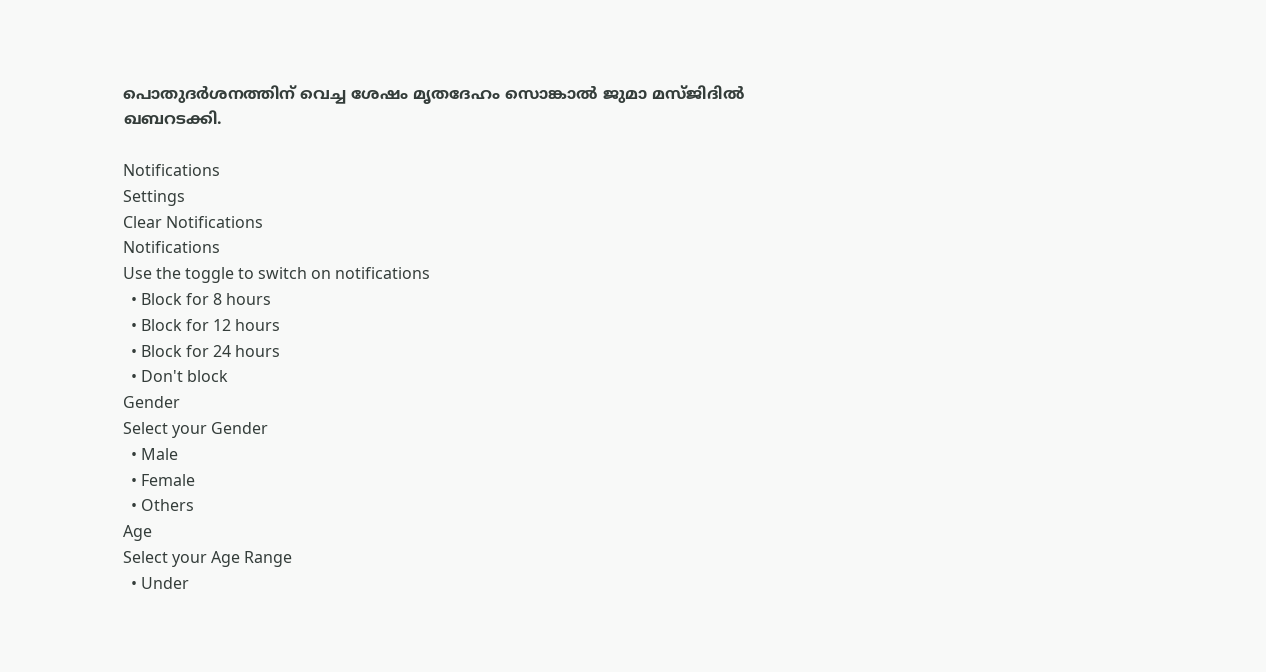പൊതുദർശനത്തിന് വെച്ച ശേഷം മൃതദേഹം സൊങ്കാൽ ജുമാ മസ്‌ജിദിൽ ഖബറടക്കി.

Notifications
Settings
Clear Notifications
Notifications
Use the toggle to switch on notifications
  • Block for 8 hours
  • Block for 12 hours
  • Block for 24 hours
  • Don't block
Gender
Select your Gender
  • Male
  • Female
  • Others
Age
Select your Age Range
  • Under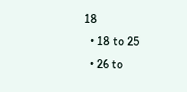18
  • 18 to 25
  • 26 to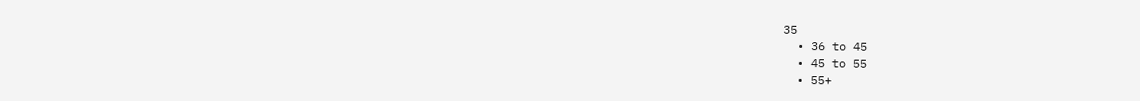35
  • 36 to 45
  • 45 to 55
  • 55+